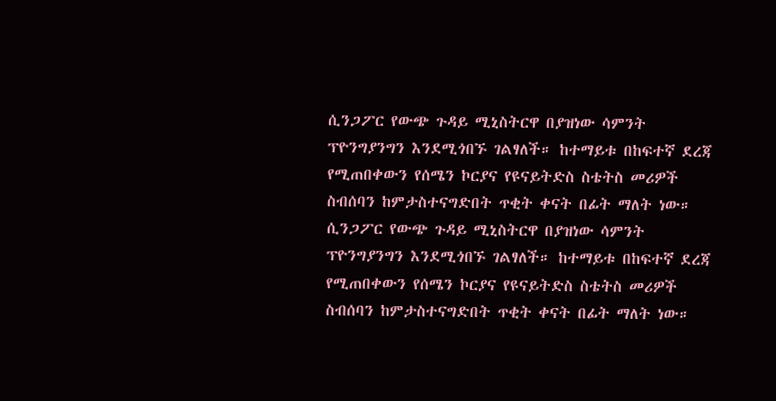ሲንጋፖር የውጭ ጉዳይ ሚኒስትርዋ በያዝነው ሳምንት ፕዮንግያንግን እንደሚጎበኙ ገልፃለች። ከተማይቱ በከፍተኛ ደረጃ የሚጠበቀውን የሰሜን ኮርያና የዩናይትድስ ስቴትስ መሪዎች ስብሰባን ከምታስተናግድበት ጥቂት ቀናት በፊት ማለት ነው።
ሲንጋፖር የውጭ ጉዳይ ሚኒስትርዋ በያዝነው ሳምንት ፕዮንግያንግን እንደሚጎበኙ ገልፃለች። ከተማይቱ በከፍተኛ ደረጃ የሚጠበቀውን የሰሜን ኮርያና የዩናይትድስ ስቴትስ መሪዎች ስብሰባን ከምታስተናግድበት ጥቂት ቀናት በፊት ማለት ነው።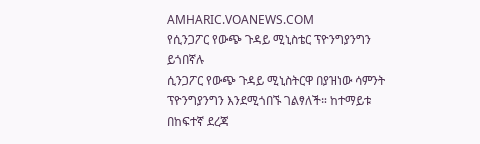AMHARIC.VOANEWS.COM
የሲንጋፖር የውጭ ጉዳይ ሚኒስቴር ፕዮንግያንግን ይጎበኛሉ
ሲንጋፖር የውጭ ጉዳይ ሚኒስትርዋ በያዝነው ሳምንት ፕዮንግያንግን እንደሚጎበኙ ገልፃለች። ከተማይቱ በከፍተኛ ደረጃ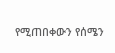የሚጠበቀውን የሰሜን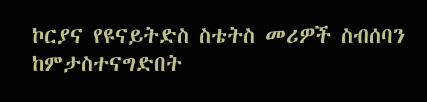ኮርያና የዩናይትድስ ስቴትስ መሪዎች ስብሰባን ከምታስተናግድበት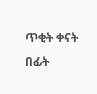ጥቂት ቀናት በፊት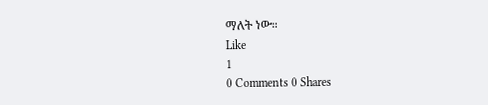ማለት ነው።
Like
1
0 Comments 0 Shares